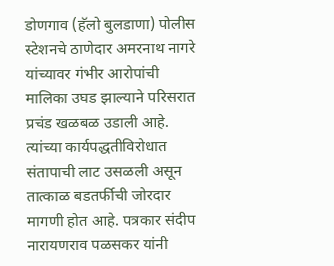डोणगाव (हॅलो बुलडाणा) पोलीस स्टेशनचे ठाणेदार अमरनाथ नागरे यांच्यावर गंभीर आरोपांची मालिका उघड झाल्याने परिसरात प्रचंड खळबळ उडाली आहे. त्यांच्या कार्यपद्धतीविरोधात संतापाची लाट उसळली असून तात्काळ बडतर्फीची जोरदार मागणी होत आहे. पत्रकार संदीप नारायणराव पळसकर यांनी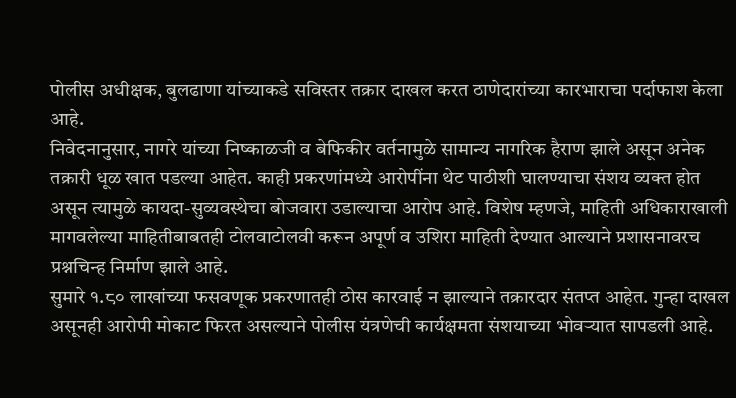पोलीस अधीक्षक, बुलढाणा यांच्याकडे सविस्तर तक्रार दाखल करत ठाणेदारांच्या कारभाराचा पर्दाफाश केला आहे.
निवेदनानुसार, नागरे यांच्या निष्काळजी व बेफिकीर वर्तनामुळे सामान्य नागरिक हैराण झाले असून अनेक तक्रारी धूळ खात पडल्या आहेत. काही प्रकरणांमध्ये आरोपींना थेट पाठीशी घालण्याचा संशय व्यक्त होत असून त्यामुळे कायदा-सुव्यवस्थेचा बोजवारा उडाल्याचा आरोप आहे. विशेष म्हणजे, माहिती अधिकाराखाली मागवलेल्या माहितीबाबतही टोलवाटोलवी करून अपूर्ण व उशिरा माहिती देण्यात आल्याने प्रशासनावरच प्रश्नचिन्ह निर्माण झाले आहे.
सुमारे १.८० लाखांच्या फसवणूक प्रकरणातही ठोस कारवाई न झाल्याने तक्रारदार संतप्त आहेत. गुन्हा दाखल असूनही आरोपी मोकाट फिरत असल्याने पोलीस यंत्रणेची कार्यक्षमता संशयाच्या भोवऱ्यात सापडली आहे.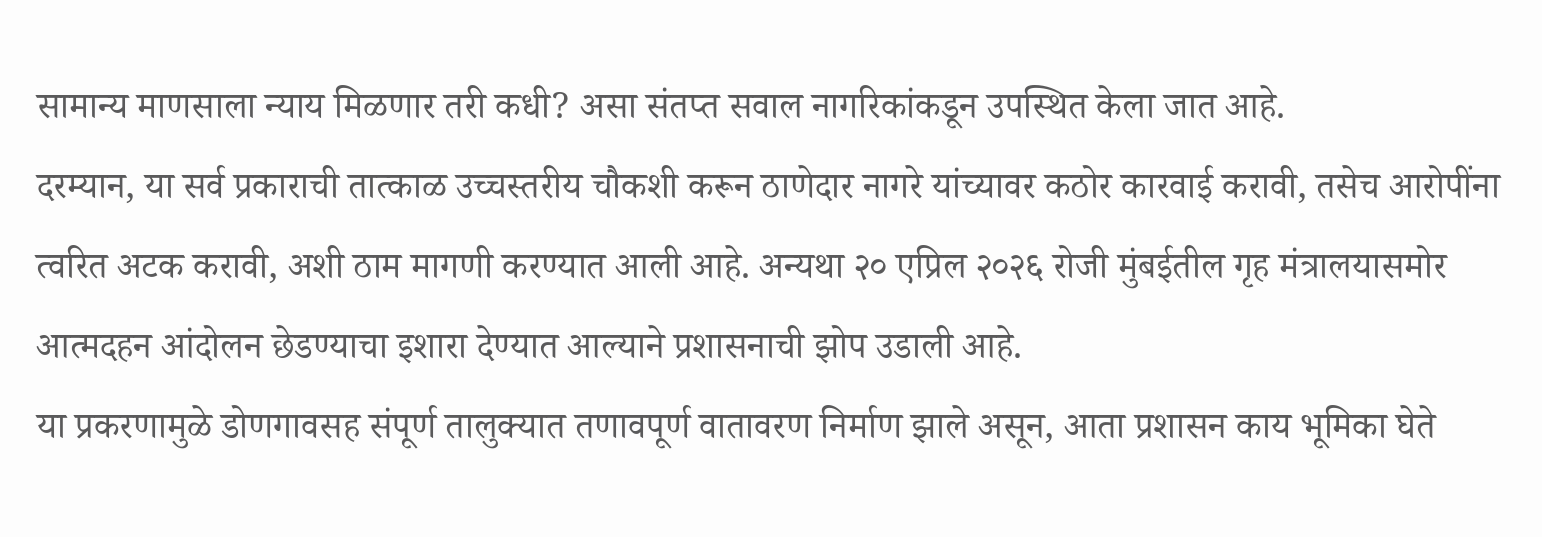सामान्य माणसाला न्याय मिळणार तरी कधी? असा संतप्त सवाल नागरिकांकडून उपस्थित केला जात आहे.
दरम्यान, या सर्व प्रकाराची तात्काळ उच्चस्तरीय चौकशी करून ठाणेदार नागरे यांच्यावर कठोर कारवाई करावी, तसेच आरोपींना त्वरित अटक करावी, अशी ठाम मागणी करण्यात आली आहे. अन्यथा २० एप्रिल २०२६ रोजी मुंबईतील गृह मंत्रालयासमोर आत्मदहन आंदोलन छेडण्याचा इशारा देण्यात आल्याने प्रशासनाची झोप उडाली आहे.
या प्रकरणामुळे डोणगावसह संपूर्ण तालुक्यात तणावपूर्ण वातावरण निर्माण झाले असून, आता प्रशासन काय भूमिका घेते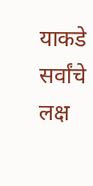याकडे सर्वांचे लक्ष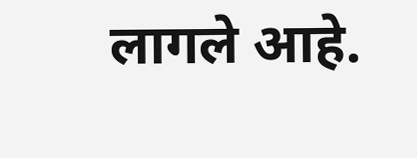लागले आहे.